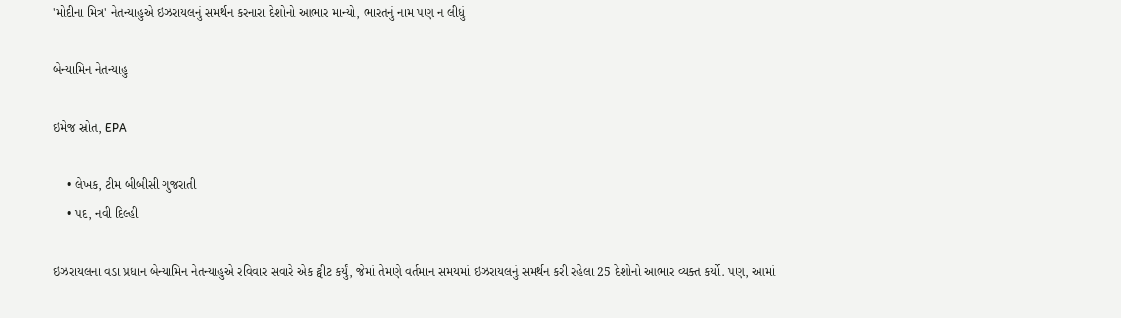'મોદીના મિત્ર' નેતન્યાહુએ ઇઝરાયલનું સમર્થન કરનારા દેશોનો આભાર માન્યો, ભારતનું નામ પણ ન લીધું

બેન્યામિન નેતન્યાહુ

ઇમેજ સ્રોત, EPA

    • લેખક, ટીમ બીબીસી ગુજરાતી
    • પદ, નવી દિલ્હી

ઇઝરાયલના વડા પ્રધાન બેન્યામિન નેતન્યાહુએ રવિવાર સવારે એક ટ્વીટ કર્યું, જેમાં તેમણે વર્તમાન સમયમાં ઇઝરાયલનું સમર્થન કરી રહેલા 25 દેશોનો આભાર વ્યક્ત કર્યો. પણ, આમાં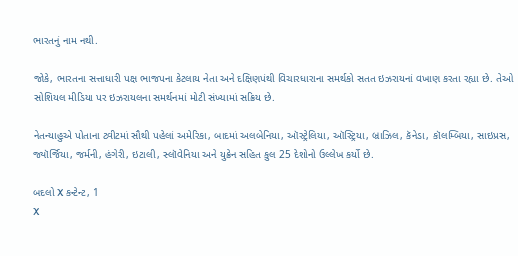ભારતનું નામ નથી.

જોકે, ભારતના સત્તાધારી પક્ષ ભાજપના કેટલાય નેતા અને દક્ષિણપંથી વિચારધારાના સમર્થકો સતત ઇઝરાયનાં વખાણ કરતા રહ્યા છે. તેઓ સોશિયલ મીડિયા પર ઇઝરાયલના સમર્થનમાં મોટી સંખ્યામાં સક્રિય છે.

નેતન્યાહુએ પોતાના ટ્વીટમાં સૌથી પહેલાં અમેરિકા, બાદમાં અલબેનિયા, ઑસ્ટ્રેલિયા, ઑસ્ટ્રિયા, બ્રાઝિલ, કૅનેડા, કૉલમ્બિયા, સાઇપ્રસ, જ્યૉર્જિયા, જર્મની, હંગેરી, ઇટાલી, સ્લૉવેનિયા અને યુક્રેન સહિત કુલ 25 દેશોનો ઉલ્લેખ કર્યો છે.

બદલો X કન્ટેન્ટ, 1
X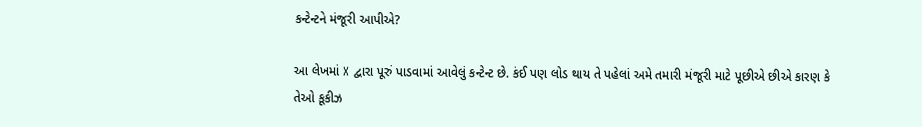કન્ટેન્ટને મંજૂરી આપીએ?

આ લેખમાં X દ્વારા પૂરું પાડવામાં આવેલું કન્ટેન્ટ છે. કંઈ પણ લોડ થાય તે પહેલાં અમે તમારી મંજૂરી માટે પૂછીએ છીએ કારણ કે તેઓ કૂકીઝ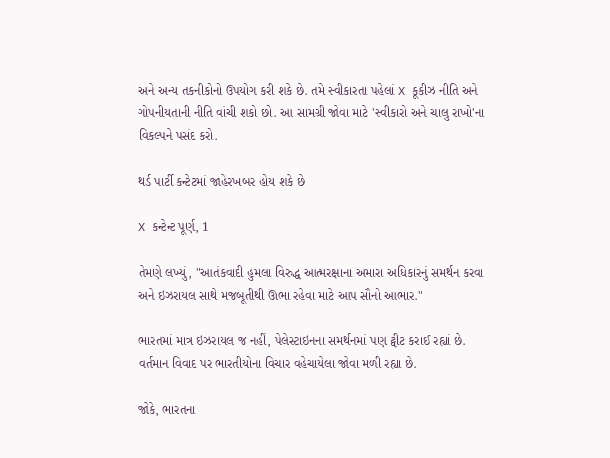અને અન્ય તકનીકોનો ઉપયોગ કરી શકે છે. તમે સ્વીકારતા પહેલાં X કૂકીઝ નીતિ અને ગોપનીયતાની નીતિ વાંચી શકો છો. આ સામગ્રી જોવા માટે 'સ્વીકારો અને ચાલુ રાખો'ના વિકલ્પને પસંદ કરો.

થર્ડ પાર્ટી કન્ટેટમાં જાહેરખબર હોય શકે છે

X કન્ટેન્ટ પૂર્ણ, 1

તેમણે લખ્યું, "આતંકવાદી હુમલા વિરુદ્ધ આત્મરક્ષાના અમારા અધિકારનું સમર્થન કરવા અને ઇઝરાયલ સાથે મજબૂતીથી ઊભા રહેવા માટે આપ સૌનો આભાર."

ભારતમાં માત્ર ઇઝરાયલ જ નહીં, પેલેસ્ટાઇનના સમર્થનમાં પણ ટ્વીટ કરાઈ રહ્યાં છે. વર્તમાન વિવાદ પર ભારતીયોના વિચાર વહેચાયેલા જોવા મળી રહ્યા છે.

જોકે, ભારતના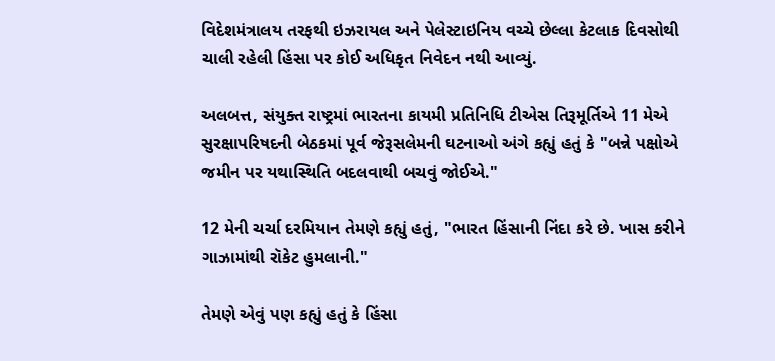વિદેશમંત્રાલય તરફથી ઇઝરાયલ અને પેલેસ્ટાઇનિય વચ્ચે છેલ્લા કેટલાક દિવસોથી ચાલી રહેલી હિંસા પર કોઈ અધિકૃત નિવેદન નથી આવ્યું.

અલબત્ત, સંયુક્ત રાષ્ટ્રમાં ભારતના કાયમી પ્રતિનિધિ ટીએસ તિરૂમૂર્તિએ 11 મેએ સુરક્ષાપરિષદની બેઠકમાં પૂર્વ જેરૂસલેમની ઘટનાઓ અંગે કહ્યું હતું કે "બન્ને પક્ષોએ જમીન પર યથાસ્થિતિ બદલવાથી બચવું જોઈએ."

12 મેની ચર્ચા દરમિયાન તેમણે કહ્યું હતું, "ભારત હિંસાની નિંદા કરે છે. ખાસ કરીને ગાઝામાંથી રૉકેટ હુમલાની."

તેમણે એવું પણ કહ્યું હતું કે હિંસા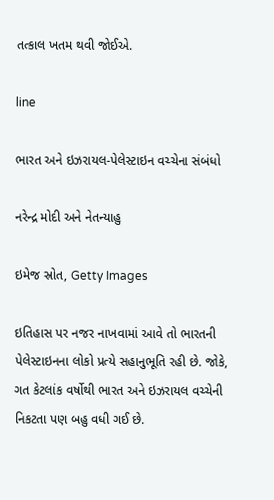તત્કાલ ખતમ થવી જોઈએ.

line

ભારત અને ઇઝરાયલ-પેલેસ્ટાઇન વચ્ચેના સંબંધો

નરેન્દ્ર મોદી અને નેતન્યાહુ

ઇમેજ સ્રોત, Getty Images

ઇતિહાસ પર નજર નાખવામાં આવે તો ભારતની પેલેસ્ટાઇનના લોકો પ્રત્યે સહાનુભૂતિ રહી છે. જોકે, ગત કેટલાંક વર્ષોથી ભારત અને ઇઝરાયલ વચ્ચેની નિકટતા પણ બહુ વધી ગઈ છે.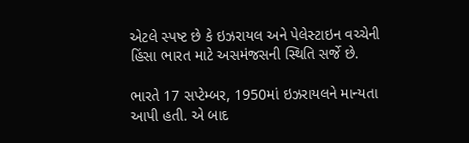એટલે સ્પષ્ટ છે કે ઇઝરાયલ અને પેલેસ્ટાઇન વચ્ચેની હિંસા ભારત માટે અસમંજસની સ્થિતિ સર્જે છે.

ભારતે 17 સપ્ટેમ્બર, 1950માં ઇઝરાયલને માન્યતા આપી હતી. એ બાદ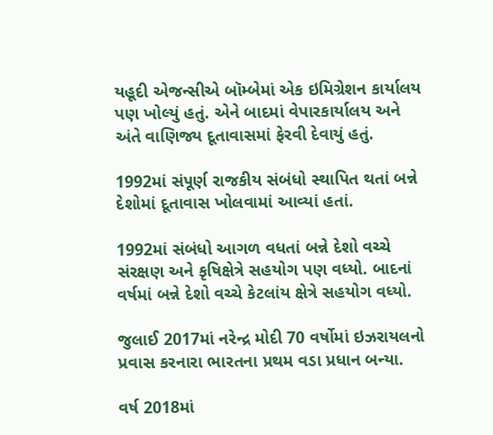યહૂદી એજન્સીએ બૉમ્બેમાં એક ઇમિગ્રેશન કાર્યાલય પણ ખોલ્યું હતું. એને બાદમાં વેપારકાર્યાલય અને અંતે વાણિજ્ય દૂતાવાસમાં ફેરવી દેવાયું હતું.

1992માં સંપૂર્ણ રાજકીય સંબંધો સ્થાપિત થતાં બન્ને દેશોમાં દૂતાવાસ ખોલવામાં આવ્યાં હતાં.

1992માં સંબંધો આગળ વધતાં બન્ને દેશો વચ્ચે સંરક્ષણ અને કૃષિક્ષેત્રે સહયોગ પણ વધ્યો. બાદનાં વર્ષમાં બન્ને દેશો વચ્ચે કેટલાંય ક્ષેત્રે સહયોગ વધ્યો.

જુલાઈ 2017માં નરેન્દ્ર મોદી 70 વર્ષોમાં ઇઝરાયલનો પ્રવાસ કરનારા ભારતના પ્રથમ વડા પ્રધાન બન્યા.

વર્ષ 2018માં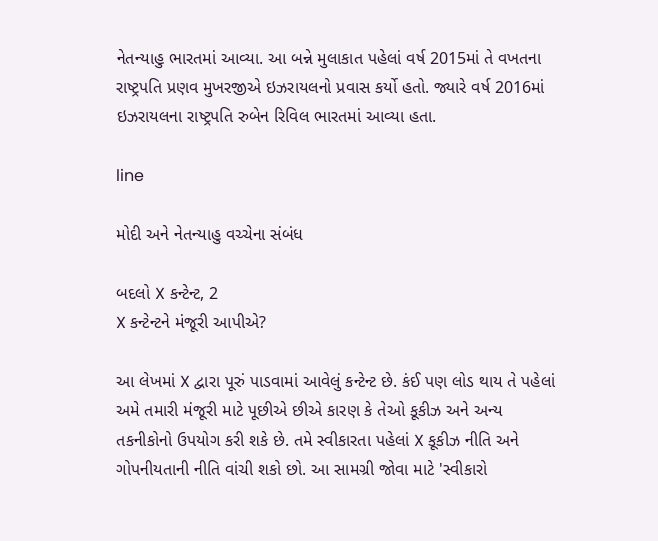નેતન્યાહુ ભારતમાં આવ્યા. આ બન્ને મુલાકાત પહેલાં વર્ષ 2015માં તે વખતના રાષ્ટ્રપતિ પ્રણવ મુખરજીએ ઇઝરાયલનો પ્રવાસ કર્યો હતો. જ્યારે વર્ષ 2016માં ઇઝરાયલના રાષ્ટ્રપતિ રુબેન રિવિલ ભારતમાં આવ્યા હતા.

line

મોદી અને નેતન્યાહુ વચ્ચેના સંબંધ

બદલો X કન્ટેન્ટ, 2
X કન્ટેન્ટને મંજૂરી આપીએ?

આ લેખમાં X દ્વારા પૂરું પાડવામાં આવેલું કન્ટેન્ટ છે. કંઈ પણ લોડ થાય તે પહેલાં અમે તમારી મંજૂરી માટે પૂછીએ છીએ કારણ કે તેઓ કૂકીઝ અને અન્ય તકનીકોનો ઉપયોગ કરી શકે છે. તમે સ્વીકારતા પહેલાં X કૂકીઝ નીતિ અને ગોપનીયતાની નીતિ વાંચી શકો છો. આ સામગ્રી જોવા માટે 'સ્વીકારો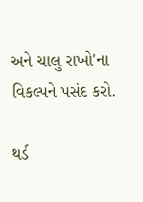અને ચાલુ રાખો'ના વિકલ્પને પસંદ કરો.

થર્ડ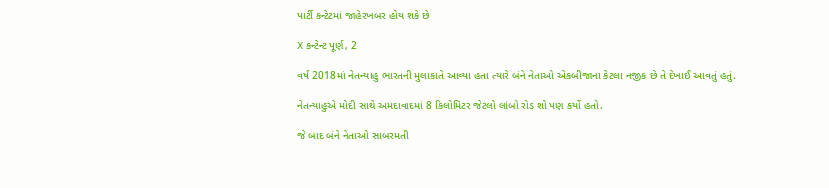પાર્ટી કન્ટેટમાં જાહેરખબર હોય શકે છે

X કન્ટેન્ટ પૂર્ણ, 2

વર્ષ 2018માં નેતન્યાહુ ભારતની મુલાકાતે આવ્યા હતા ત્યારે બંને નેતાઓ એકબીજાના કેટલા નજીક છે તે દેખાઈ આવતું હતું.

નેતન્યાહુએ મોદી સાથે અમદાવાદમાં 8 કિલોમિટર જેટલો લાંબો રોડ શો પણ કર્યો હતો.

જે બાદ બંને નેતાઓ સાબરમતી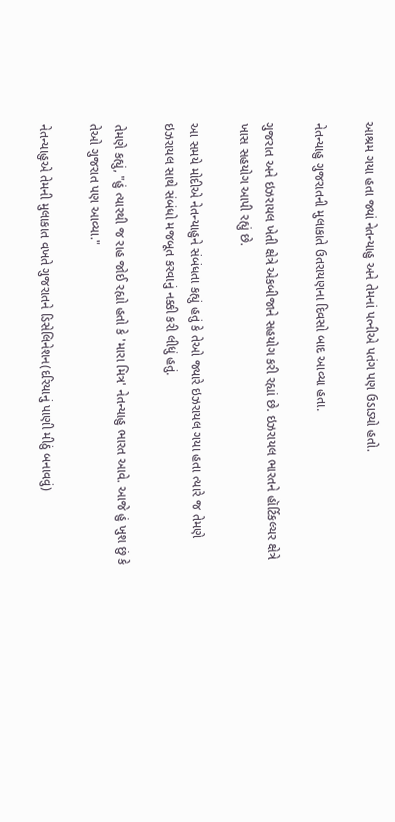આશ્રમ ગયા હતા જ્યાં નેતન્યાહુ અને તેમનાં પત્નીએ પતંગ પણ ઉડાડ્યો હતો.

નેતન્યાહુ ગુજરાતની મુલાકાતે ઉતરાયણના દિવસો બાદ આવ્યા હતા.

ગુજરાત અને ઇઝરાયલ ખેતી ક્ષેત્રે એકબીજાને સહયોગ કરી રહ્યાં છે. ઇઝરાયલ ભારતને હૉર્ટિકલ્ચર ક્ષેત્રે ખાસ સહયોગ આપી રહ્યું છે.

આ સમયે મોદીએ નેતન્યાહુને સંબંધતા કહ્યું હતું કે તેઓ જ્યારે ઇઝરાયલ ગયા હતા ત્યારે જ તેમણે ઇઝરાયલ સાથે સંબંધો મજબૂત કરવાનું નક્કી કરી લીધું હતું.

તેમણે કહ્યું, "હું ત્યારથી જ રાહ જોઈ રહ્યો હતો કે 'મારા મિત્ર' નેતન્યાહુ ભારત આવે. આજે હું ખુશ છું કે તેઓ ગુજરાત પણ આવ્યા."

નેતન્યાહુએ તેમની મુલાકાત વખતે ગુજરાતને ડિસેલિનેશન(દરિયાનું પાણી મીઠું બનાવવું)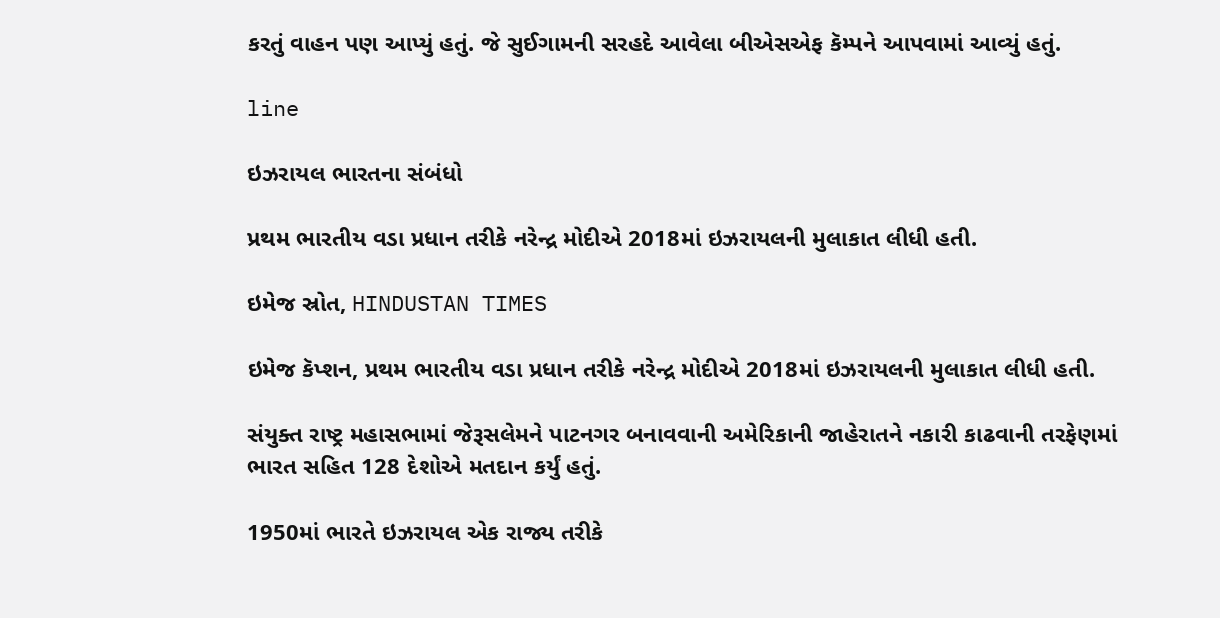કરતું વાહન પણ આપ્યું હતું. જે સુઈગામની સરહદે આવેલા બીએસએફ કૅમ્પને આપવામાં આવ્યું હતું.

line

ઇઝરાયલ ભારતના સંબંધો

પ્રથમ ભારતીય વડા પ્રધાન તરીકે નરેન્દ્ર મોદીએ 2018માં ઇઝરાયલની મુલાકાત લીધી હતી.

ઇમેજ સ્રોત, HINDUSTAN TIMES

ઇમેજ કૅપ્શન, પ્રથમ ભારતીય વડા પ્રધાન તરીકે નરેન્દ્ર મોદીએ 2018માં ઇઝરાયલની મુલાકાત લીધી હતી.

સંયુક્ત રાષ્ટ્ર મહાસભામાં જેરૂસલેમને પાટનગર બનાવવાની અમેરિકાની જાહેરાતને નકારી કાઢવાની તરફેણમાં ભારત સહિત 128 દેશોએ મતદાન કર્યું હતું.

1950માં ભારતે ઇઝરાયલ એક રાજ્ય તરીકે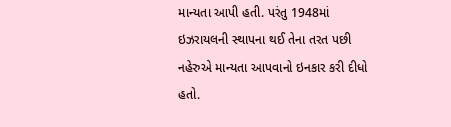માન્યતા આપી હતી. પરંતુ 1948માં ઇઝરાયલની સ્થાપના થઈ તેના તરત પછી નહેરુએ માન્યતા આપવાનો ઇનકાર કરી દીધો હતો.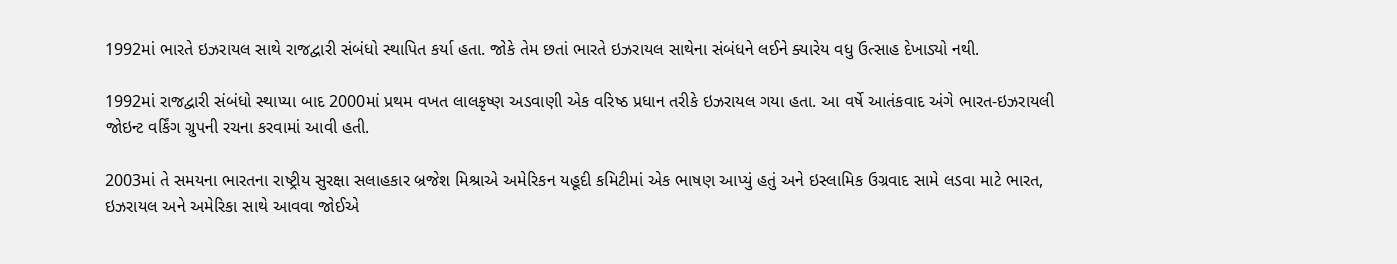1992માં ભારતે ઇઝરાયલ સાથે રાજદ્વારી સંબંધો સ્થાપિત કર્યા હતા. જોકે તેમ છતાં ભારતે ઇઝરાયલ સાથેના સંબંધને લઈને ક્યારેય વધુ ઉત્સાહ દેખાડ્યો નથી.

1992માં રાજદ્વારી સંબંધો સ્થાપ્યા બાદ 2000માં પ્રથમ વખત લાલકૃષ્ણ અડવાણી એક વરિષ્ઠ પ્રધાન તરીકે ઇઝરાયલ ગયા હતા. આ વર્ષે આતંકવાદ અંગે ભારત-ઇઝરાયલી જોઇન્ટ વર્કિંગ ગ્રુપની રચના કરવામાં આવી હતી.

2003માં તે સમયના ભારતના રાષ્ટ્રીય સુરક્ષા સલાહકાર બ્રજેશ મિશ્રાએ અમેરિકન યહૂદી કમિટીમાં એક ભાષણ આપ્યું હતું અને ઇસ્લામિક ઉગ્રવાદ સામે લડવા માટે ભારત, ઇઝરાયલ અને અમેરિકા સાથે આવવા જોઈએ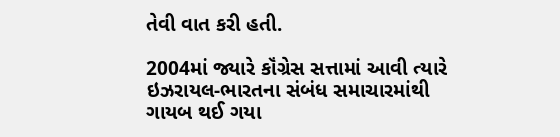તેવી વાત કરી હતી.

2004માં જ્યારે કૉંગ્રેસ સત્તામાં આવી ત્યારે ઇઝરાયલ-ભારતના સંબંધ સમાચારમાંથી ગાયબ થઈ ગયા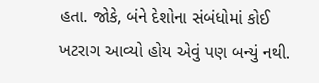હતા. જોકે, બંને દેશોના સંબંધોમાં કોઈ ખટરાગ આવ્યો હોય એવું પણ બન્યું નથી.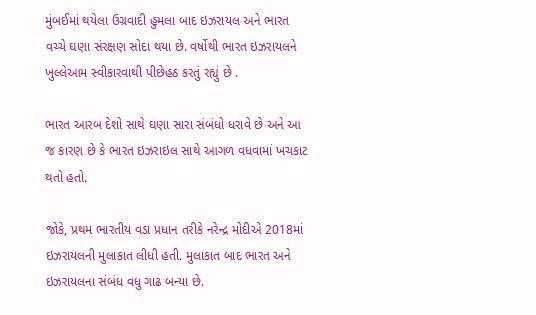મુંબઈમાં થયેલા ઉગ્રવાદી હુમલા બાદ ઇઝરાયલ અને ભારત વચ્ચે ઘણા સંરક્ષણ સોદા થયા છે. વર્ષોથી ભારત ઇઝરાયલને ખુલ્લેઆમ સ્વીકારવાથી પીછેહઠ કરતું રહ્યું છે .

ભારત આરબ દેશો સાથે ઘણા સારા સંબંધો ધરાવે છે અને આ જ કારણ છે કે ભારત ઇઝરાઇલ સાથે આગળ વધવામાં ખચકાટ થતો હતો.

જોકે, પ્રથમ ભારતીય વડા પ્રધાન તરીકે નરેન્દ્ર મોદીએ 2018માં ઇઝરાયલની મુલાકાત લીધી હતી. મુલાકાત બાદ ભારત અને ઇઝરાયલના સંબંધ વધુ ગાઢ બન્યા છે.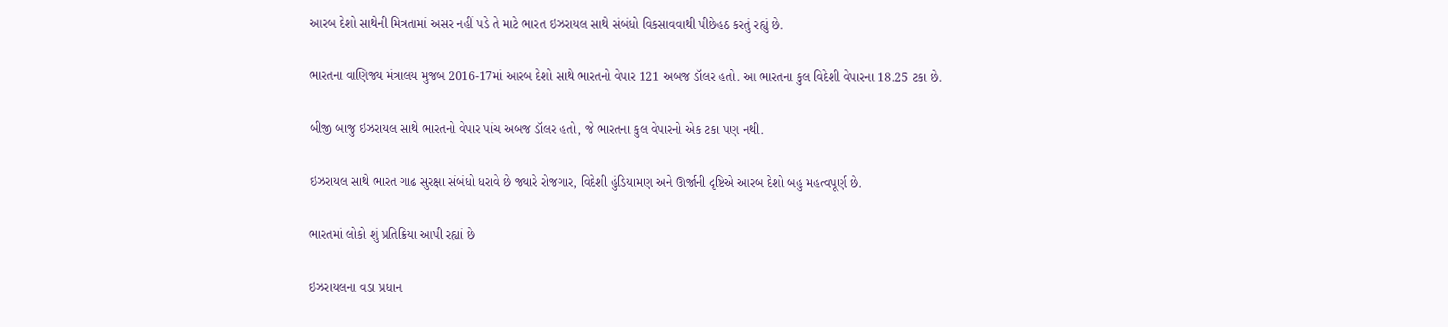આરબ દેશો સાથેની મિત્રતામાં અસર નહીં પડે તે માટે ભારત ઇઝરાયલ સાથે સંબંધો વિકસાવવાથી પીછેહઠ કરતું રહ્યું છે.

ભારતના વાણિજ્ય મંત્રાલય મુજબ 2016-17માં આરબ દેશો સાથે ભારતનો વેપાર 121 અબજ ડૉલર હતો. આ ભારતના કુલ વિદેશી વેપારના 18.25 ટકા છે.

બીજી બાજુ ઇઝરાયલ સાથે ભારતનો વેપાર પાંચ અબજ ડૉલર હતો, જે ભારતના કુલ વેપારનો એક ટકા પણ નથી.

ઇઝરાયલ સાથે ભારત ગાઢ સુરક્ષા સંબંધો ધરાવે છે જ્યારે રોજગાર, વિદેશી હુંડિયામણ અને ઊર્જાની દૃષ્ટિએ આરબ દેશો બહુ મહત્વપૂર્ણ છે.

ભારતમાં લોકો શું પ્રતિક્રિયા આપી રહ્યાં છે

ઇઝરાયલના વડા પ્રધાન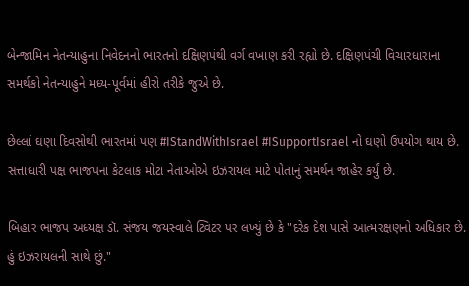બેન્જામિન નેતન્યાહુના નિવેદનનો ભારતનો દક્ષિણપંથી વર્ગ વખાણ કરી રહ્યો છે. દક્ષિણપંચી વિચારધારાના સમર્થકો નેતન્યાહુને મધ્ય-પૂર્વમાં હીરો તરીકે જુએ છે.

છેલ્લાં ઘણા દિવસોથી ભારતમાં પણ #IStandWithIsrael #ISupportIsrael નો ઘણો ઉપયોગ થાય છે. સત્તાધારી પક્ષ ભાજપના કેટલાક મોટા નેતાઓએ ઇઝરાયલ માટે પોતાનું સમર્થન જાહેર કર્યું છે.

બિહાર ભાજપ અધ્યક્ષ ડૉ. સંજય જયસ્વાલે ટ્વિટર પર લખ્યું છે કે "દરેક દેશ પાસે આત્મરક્ષણનો અધિકાર છે. હું ઇઝરાયલની સાથે છું."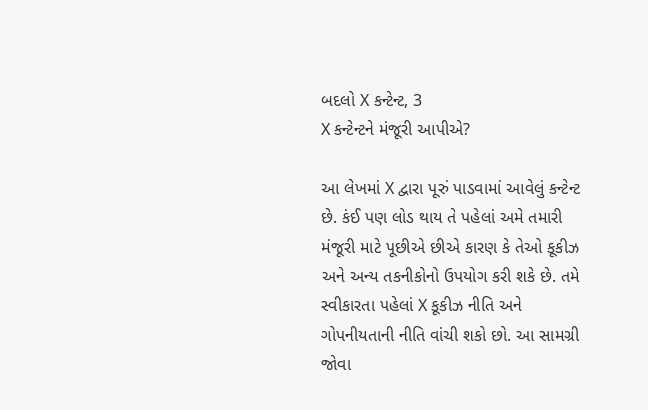બદલો X કન્ટેન્ટ, 3
X કન્ટેન્ટને મંજૂરી આપીએ?

આ લેખમાં X દ્વારા પૂરું પાડવામાં આવેલું કન્ટેન્ટ છે. કંઈ પણ લોડ થાય તે પહેલાં અમે તમારી મંજૂરી માટે પૂછીએ છીએ કારણ કે તેઓ કૂકીઝ અને અન્ય તકનીકોનો ઉપયોગ કરી શકે છે. તમે સ્વીકારતા પહેલાં X કૂકીઝ નીતિ અને ગોપનીયતાની નીતિ વાંચી શકો છો. આ સામગ્રી જોવા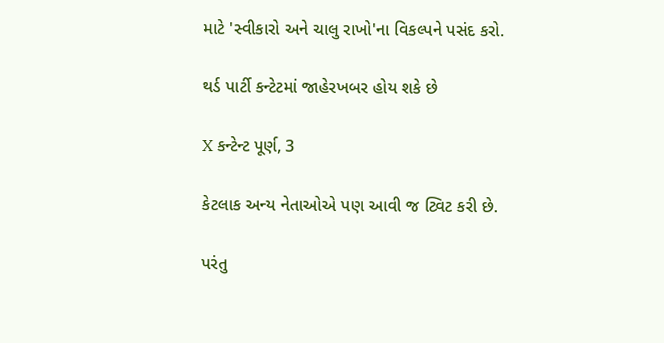માટે 'સ્વીકારો અને ચાલુ રાખો'ના વિકલ્પને પસંદ કરો.

થર્ડ પાર્ટી કન્ટેટમાં જાહેરખબર હોય શકે છે

X કન્ટેન્ટ પૂર્ણ, 3

કેટલાક અન્ય નેતાઓએ પણ આવી જ ટ્વિટ કરી છે.

પરંતુ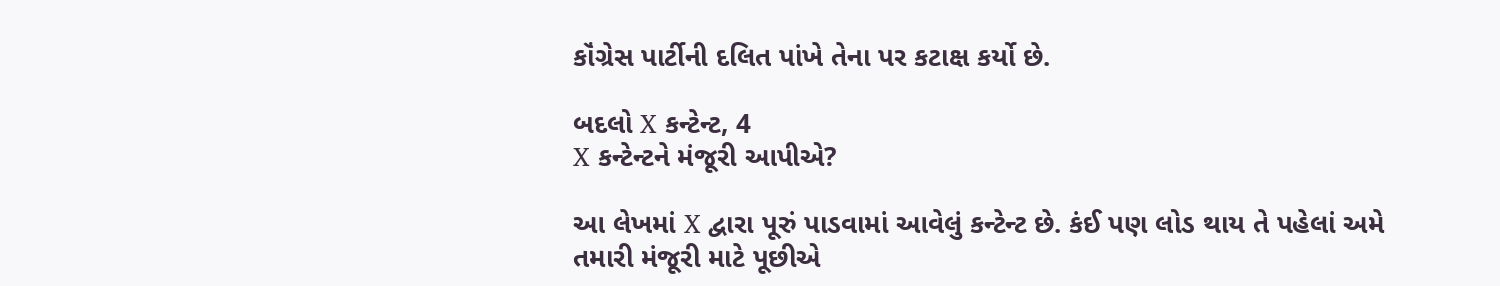કૉંગ્રેસ પાર્ટીની દલિત પાંખે તેના પર કટાક્ષ કર્યો છે.

બદલો X કન્ટેન્ટ, 4
X કન્ટેન્ટને મંજૂરી આપીએ?

આ લેખમાં X દ્વારા પૂરું પાડવામાં આવેલું કન્ટેન્ટ છે. કંઈ પણ લોડ થાય તે પહેલાં અમે તમારી મંજૂરી માટે પૂછીએ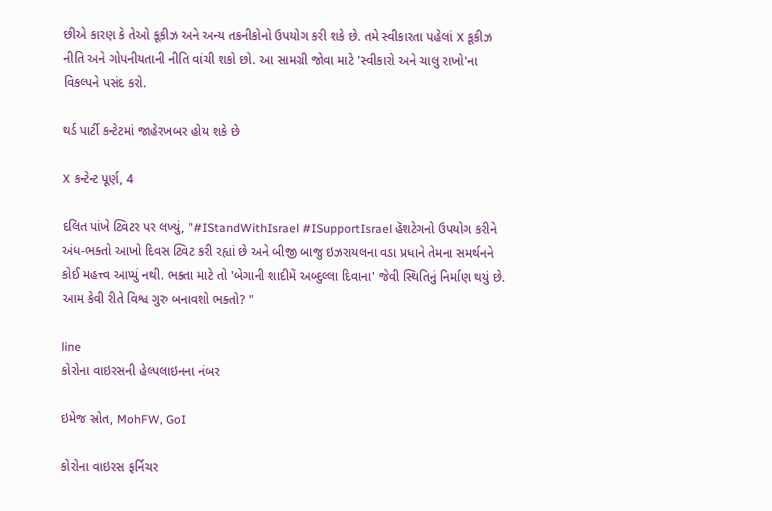છીએ કારણ કે તેઓ કૂકીઝ અને અન્ય તકનીકોનો ઉપયોગ કરી શકે છે. તમે સ્વીકારતા પહેલાં X કૂકીઝ નીતિ અને ગોપનીયતાની નીતિ વાંચી શકો છો. આ સામગ્રી જોવા માટે 'સ્વીકારો અને ચાલુ રાખો'ના વિકલ્પને પસંદ કરો.

થર્ડ પાર્ટી કન્ટેટમાં જાહેરખબર હોય શકે છે

X કન્ટેન્ટ પૂર્ણ, 4

દલિત પાંખે ટ્વિટર પર લખ્યું, "#IStandWithIsrael #ISupportIsrael હૅશટેગનો ઉપયોગ કરીને અંધ-ભક્તો આખો દિવસ ટ્વિટ કરી રહ્યાં છે અને બીજી બાજુ ઇઝરાયલના વડા પ્રધાને તેમના સમર્થનને કોઈ મહત્ત્વ આપ્યું નથી. ભક્તા માટે તો 'બેગાની શાદીમેં અબ્દુલ્લા દિવાના' જેવી સ્થિતિનું નિર્માણ થયું છે. આમ કેવી રીતે વિશ્વ ગુરુ બનાવશો ભક્તો? "

line
કોરોના વાઇરસની હેલ્પલાઇનના નંબર

ઇમેજ સ્રોત, MohFW, GoI

કોરોના વાઇરસ ફર્નિચર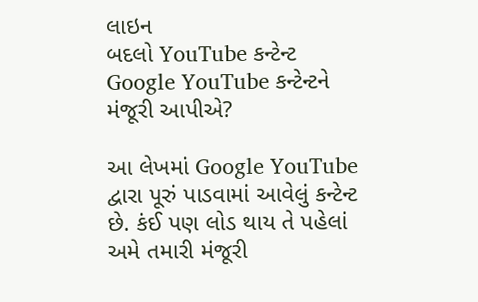લાઇન
બદલો YouTube કન્ટેન્ટ
Google YouTube કન્ટેન્ટને મંજૂરી આપીએ?

આ લેખમાં Google YouTube દ્વારા પૂરું પાડવામાં આવેલું કન્ટેન્ટ છે. કંઈ પણ લોડ થાય તે પહેલાં અમે તમારી મંજૂરી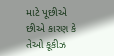માટે પૂછીએ છીએ કારણ કે તેઓ કૂકીઝ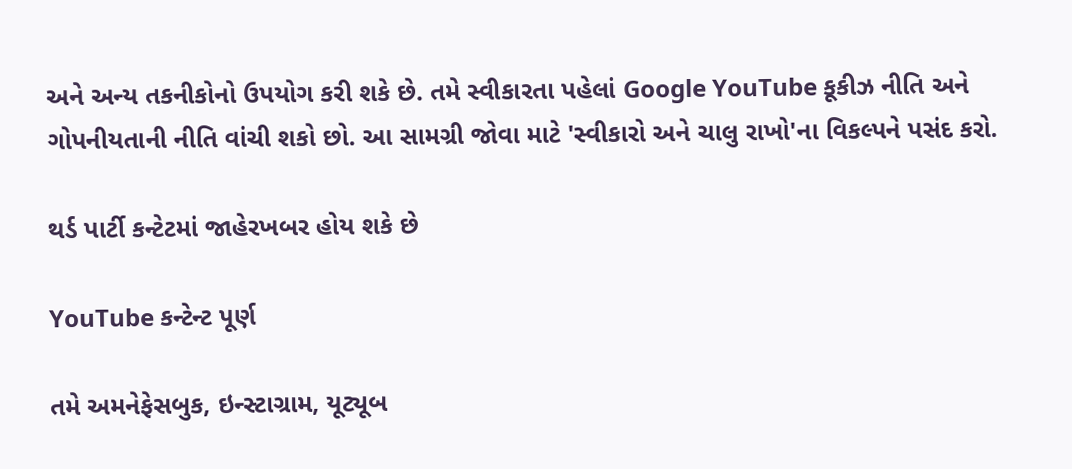અને અન્ય તકનીકોનો ઉપયોગ કરી શકે છે. તમે સ્વીકારતા પહેલાં Google YouTube કૂકીઝ નીતિ અને ગોપનીયતાની નીતિ વાંચી શકો છો. આ સામગ્રી જોવા માટે 'સ્વીકારો અને ચાલુ રાખો'ના વિકલ્પને પસંદ કરો.

થર્ડ પાર્ટી કન્ટેટમાં જાહેરખબર હોય શકે છે

YouTube કન્ટેન્ટ પૂર્ણ

તમે અમનેફેસબુક, ઇન્સ્ટાગ્રામ, યૂટ્યૂબ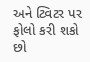અને ટ્વિટર પર ફોલો કરી શકો છો